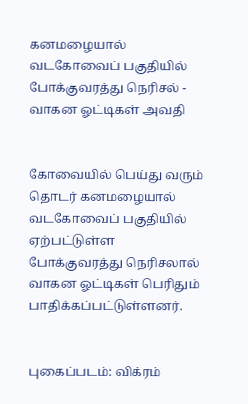கனமழையால் வடகோவைப் பகுதியில் போக்குவரத்து நெரிசல் - வாகன ஓட்டிகள் அவதி


கோவையில் பெய்து வரும் தொடர் கனமழையால் வடகோவைப் பகுதியில் ஏற்பட்டுள்ள போக்குவரத்து நெரிசலால் வாகன ஓட்டிகள் பெரிதும் பாதிக்கப்பட்டுள்ளனர்.


புகைப்படம்: விக்ரம்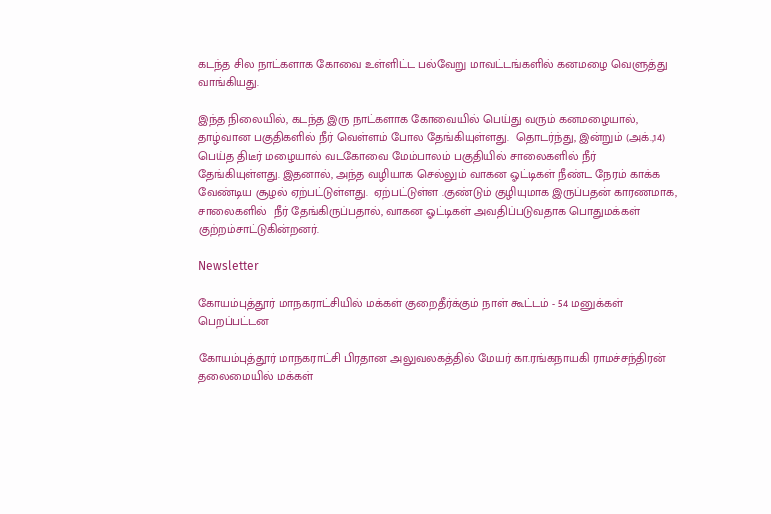கடந்த சில நாட்களாக கோவை உள்ளிட்ட பல்வேறு மாவட்டங்களில் கனமழை வெளுத்து வாங்கியது.

இந்த நிலையில், கடந்த இரு நாட்களாக கோவையில் பெய்து வரும் கனமழையால், தாழ்வான பகுதிகளில் நீர் வெள்ளம் போல தேங்கியுள்ளது.  தொடர்ந்து, இன்றும் (அக்.,14) பெய்த திடீர் மழையால் வடகோவை மேம்பாலம் பகுதியில் சாலைகளில் நீர் தேங்கியுள்ளது. இதனால், அந்த வழியாக செல்லும் வாகன ஓட்டிகள் நீண்ட நேரம் காக்க வேண்டிய சூழல் ஏற்பட்டுள்ளது.  ஏற்பட்டுள்ள .குண்டும் குழியுமாக இருப்பதன் காரணமாக, சாலைகளில்  நீர் தேங்கிருப்பதால், வாகன ஓட்டிகள் அவதிப்படுவதாக பொதுமக்கள் குற்றம்சாட்டுகின்றனர்.

Newsletter

கோயம்புத்தூர் மாநகராட்சியில் மக்கள் குறைதீர்க்கும் நாள் கூட்டம் - 54 மனுக்கள் பெறப்பட்டன

கோயம்புத்தூர் மாநகராட்சி பிரதான அலுவலகத்தில் மேயர் கா.ரங்கநாயகி ராமச்சந்திரன் தலைமையில் மக்கள்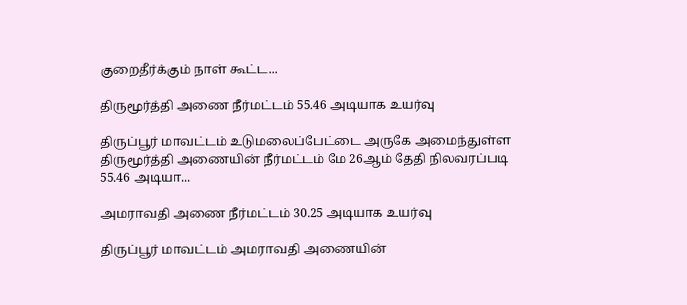குறைதீர்க்கும் நாள் கூட்ட...

திருமூர்த்தி அணை நீர்மட்டம் 55.46 அடியாக உயர்வு

திருப்பூர் மாவட்டம் உடுமலைப்பேட்டை அருகே அமைந்துள்ள திருமூர்த்தி அணையின் நீர்மட்டம் மே 26ஆம் தேதி நிலவரப்படி 55.46 அடியா...

அமராவதி அணை நீர்மட்டம் 30.25 அடியாக உயர்வு

திருப்பூர் மாவட்டம் அமராவதி அணையின்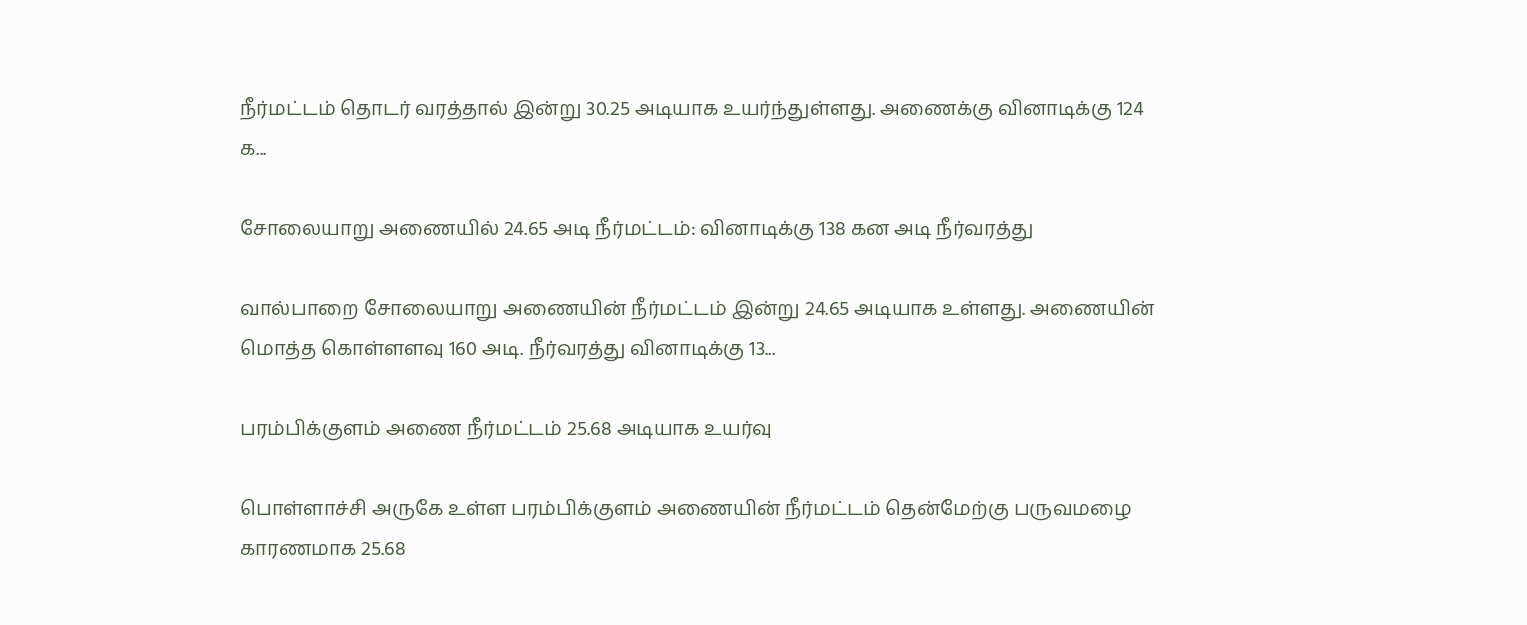நீர்மட்டம் தொடர் வரத்தால் இன்று 30.25 அடியாக உயர்ந்துள்ளது. அணைக்கு வினாடிக்கு 124 க...

சோலையாறு அணையில் 24.65 அடி நீர்மட்டம்: வினாடிக்கு 138 கன அடி நீர்வரத்து

வால்பாறை சோலையாறு அணையின் நீர்மட்டம் இன்று 24.65 அடியாக உள்ளது. அணையின் மொத்த கொள்ளளவு 160 அடி. நீர்வரத்து வினாடிக்கு 13...

பரம்பிக்குளம் அணை நீர்மட்டம் 25.68 அடியாக உயர்வு

பொள்ளாச்சி அருகே உள்ள பரம்பிக்குளம் அணையின் நீர்மட்டம் தென்மேற்கு பருவமழை காரணமாக 25.68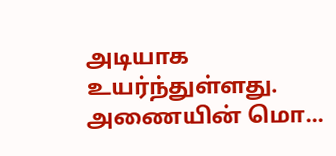அடியாக உயர்ந்துள்ளது. அணையின் மொ...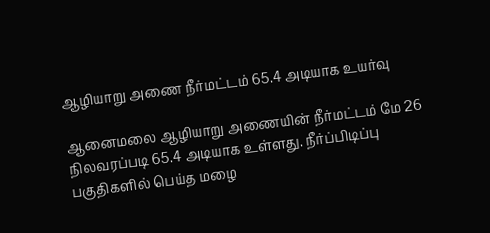ஆழியாறு அணை நீர்மட்டம் 65.4 அடியாக உயர்வு

ஆனைமலை ஆழியாறு அணையின் நீர்மட்டம் மே 26 நிலவரப்படி 65.4 அடியாக உள்ளது. நீர்ப்பிடிப்பு பகுதிகளில் பெய்த மழை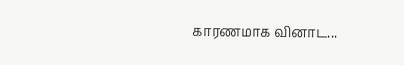காரணமாக வினாட...